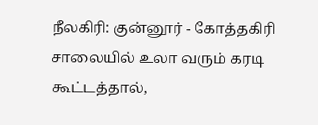நீலகிரி: குன்னூர் - கோத்தகிரி சாலையில் உலா வரும் கரடி கூட்டத்தால்,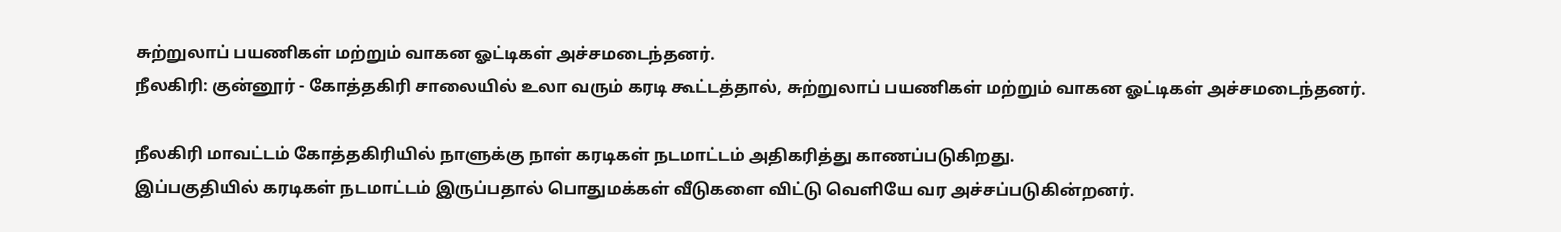சுற்றுலாப் பயணிகள் மற்றும் வாகன ஓட்டிகள் அச்சமடைந்தனர்.
நீலகிரி: குன்னூர் - கோத்தகிரி சாலையில் உலா வரும் கரடி கூட்டத்தால், சுற்றுலாப் பயணிகள் மற்றும் வாகன ஓட்டிகள் அச்சமடைந்தனர்.

நீலகிரி மாவட்டம் கோத்தகிரியில் நாளுக்கு நாள் கரடிகள் நடமாட்டம் அதிகரித்து காணப்படுகிறது.
இப்பகுதியில் கரடிகள் நடமாட்டம் இருப்பதால் பொதுமக்கள் வீடுகளை விட்டு வெளியே வர அச்சப்படுகின்றனர்.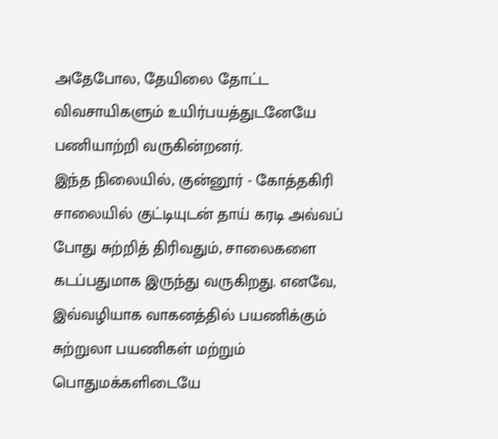அதேபோல, தேயிலை தோட்ட விவசாயிகளும் உயிர்பயத்துடனேயே பணியாற்றி வருகின்றனர்.
இந்த நிலையில், குன்னூர் - கோத்தகிரி சாலையில் குட்டியுடன் தாய் கரடி அவ்வப் போது சுற்றித் திரிவதும், சாலைகளை கடப்பதுமாக இருந்து வருகிறது. எனவே, இவ்வழியாக வாகனத்தில் பயணிக்கும் சுற்றுலா பயணிகள் மற்றும் பொதுமக்களிடையே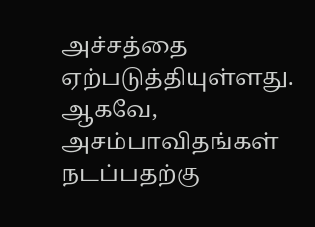அச்சத்தை ஏற்படுத்தியுள்ளது.
ஆகவே, அசம்பாவிதங்கள் நடப்பதற்கு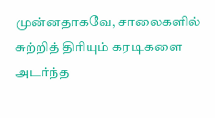முன்னதாகவே, சாலைகளில் சுற்றித் திரியும் கரடிகளை அடர்ந்த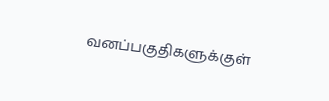வனப்பகுதிகளுக்குள்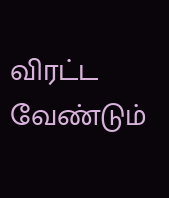விரட்ட வேண்டும்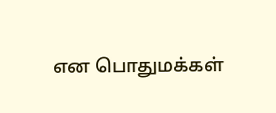என பொதுமக்கள்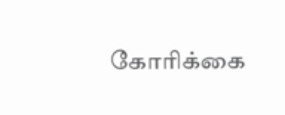கோரிக்கை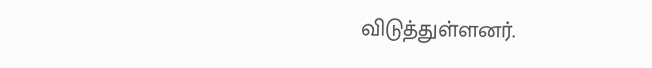விடுத்துள்ளனர்.